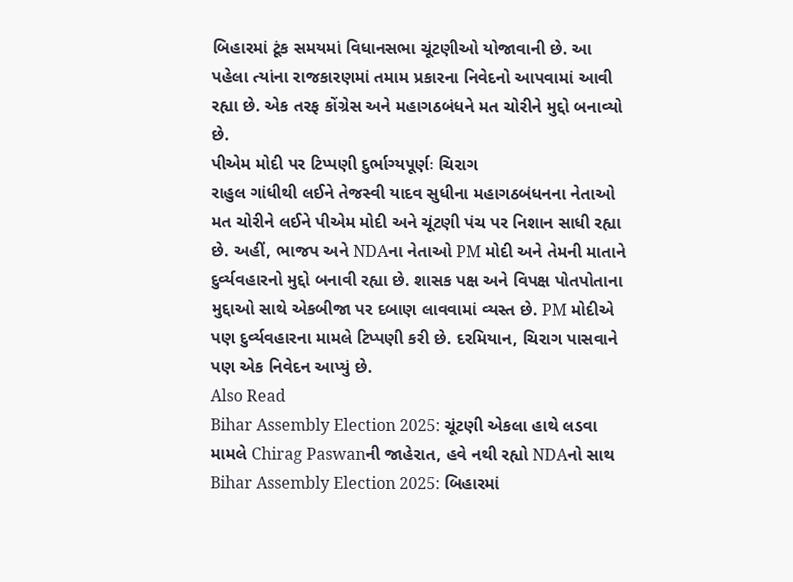બિહારમાં ટૂંક સમયમાં વિધાનસભા ચૂંટણીઓ યોજાવાની છે. આ પહેલા ત્યાંના રાજકારણમાં તમામ પ્રકારના નિવેદનો આપવામાં આવી રહ્યા છે. એક તરફ કોંગ્રેસ અને મહાગઠબંધને મત ચોરીને મુદ્દો બનાવ્યો છે.
પીએમ મોદી પર ટિપ્પણી દુર્ભાગ્યપૂર્ણઃ ચિરાગ
રાહુલ ગાંધીથી લઈને તેજસ્વી યાદવ સુધીના મહાગઠબંધનના નેતાઓ મત ચોરીને લઈને પીએમ મોદી અને ચૂંટણી પંચ પર નિશાન સાધી રહ્યા છે. અહીં, ભાજપ અને NDAના નેતાઓ PM મોદી અને તેમની માતાને દુર્વ્યવહારનો મુદ્દો બનાવી રહ્યા છે. શાસક પક્ષ અને વિપક્ષ પોતપોતાના મુદ્દાઓ સાથે એકબીજા પર દબાણ લાવવામાં વ્યસ્ત છે. PM મોદીએ પણ દુર્વ્યવહારના મામલે ટિપ્પણી કરી છે. દરમિયાન, ચિરાગ પાસવાને પણ એક નિવેદન આપ્યું છે.
Also Read
Bihar Assembly Election 2025: ચૂંટણી એકલા હાથે લડવા મામલે Chirag Paswanની જાહેરાત, હવે નથી રહ્યો NDAનો સાથ
Bihar Assembly Election 2025: બિહારમાં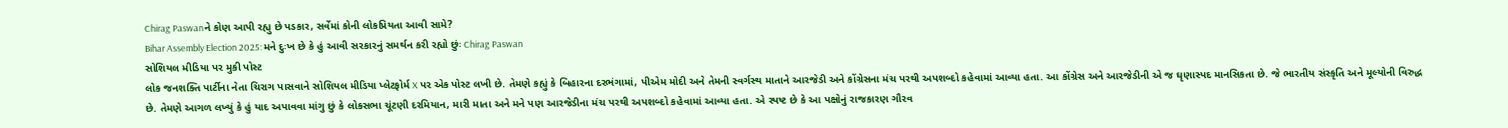Chirag Paswanને કોણ આપી રહ્યુ છે પડકાર, સર્વેમાં કોની લોકપ્રિયતા આવી સામે?
Bihar Assembly Election 2025: મને દુઃખ છે કે હું આવી સરકારનું સમર્થન કરી રહ્યો છુંઃ Chirag Paswan
સોશિયલ મીડિયા પર મુકી પોસ્ટ
લોક જનશક્તિ પાર્ટીના નેતા ચિરાગ પાસવાને સોશિયલ મીડિયા પ્લેટફોર્મ X પર એક પોસ્ટ લખી છે. તેમણે કહ્યું કે બિહારના દરભંગામાં, પીએમ મોદી અને તેમની સ્વર્ગસ્થ માતાને આરજેડી અને કોંગ્રેસના મંચ પરથી અપશબ્દો કહેવામાં આવ્યા હતા. આ કોંગ્રેસ અને આરજેડીની એ જ ઘૃણાસ્પદ માનસિકતા છે. જે ભારતીય સંસ્કૃતિ અને મૂલ્યોની વિરુદ્ધ છે. તેમણે આગળ લખ્યું કે હું યાદ અપાવવા માંગુ છું કે લોકસભા ચૂંટણી દરમિયાન, મારી માતા અને મને પણ આરજેડીના મંચ પરથી અપશબ્દો કહેવામાં આવ્યા હતા. એ સ્પષ્ટ છે કે આ પક્ષોનું રાજકારણ ગૌરવ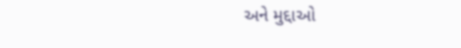અને મુદ્દાઓ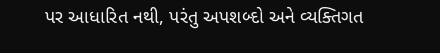પર આધારિત નથી, પરંતુ અપશબ્દો અને વ્યક્તિગત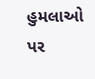હુમલાઓ પર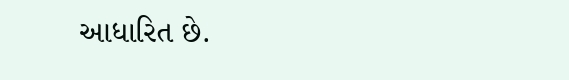આધારિત છે.